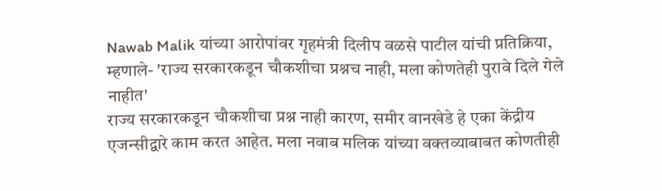Nawab Malik यांच्या आरोपांवर गृहमंत्री दिलीप वळसे पाटील यांची प्रतिक्रिया, म्हणाले- 'राज्य सरकारकडून चौकशीचा प्रश्नच नाही, मला कोणतेही पुरावे दिले गेले नाहीत'
राज्य सरकारकडून चौकशीचा प्रश्न नाही कारण, समीर वानखेडे हे एका केंद्रीय एजन्सीद्वारे काम करत आहेत. मला नवाब मलिक यांच्या वक्तव्याबाबत कोणतीही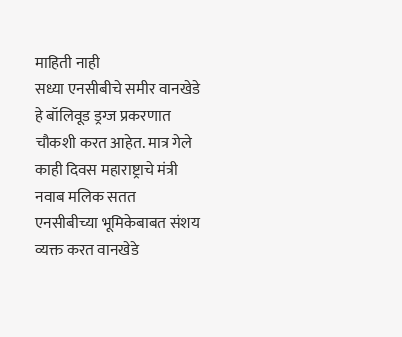माहिती नाही
सध्या एनसीबीचे समीर वानखेडे हे बॉलिवूड ड्रग्ज प्रकरणात चौकशी करत आहेत. मात्र गेले काही दिवस महाराष्ट्राचे मंत्री नवाब मलिक सतत एनसीबीच्या भूमिकेबाबत संशय व्यक्त करत वानखेडे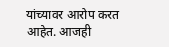यांच्यावर आरोप करत आहेत. आजही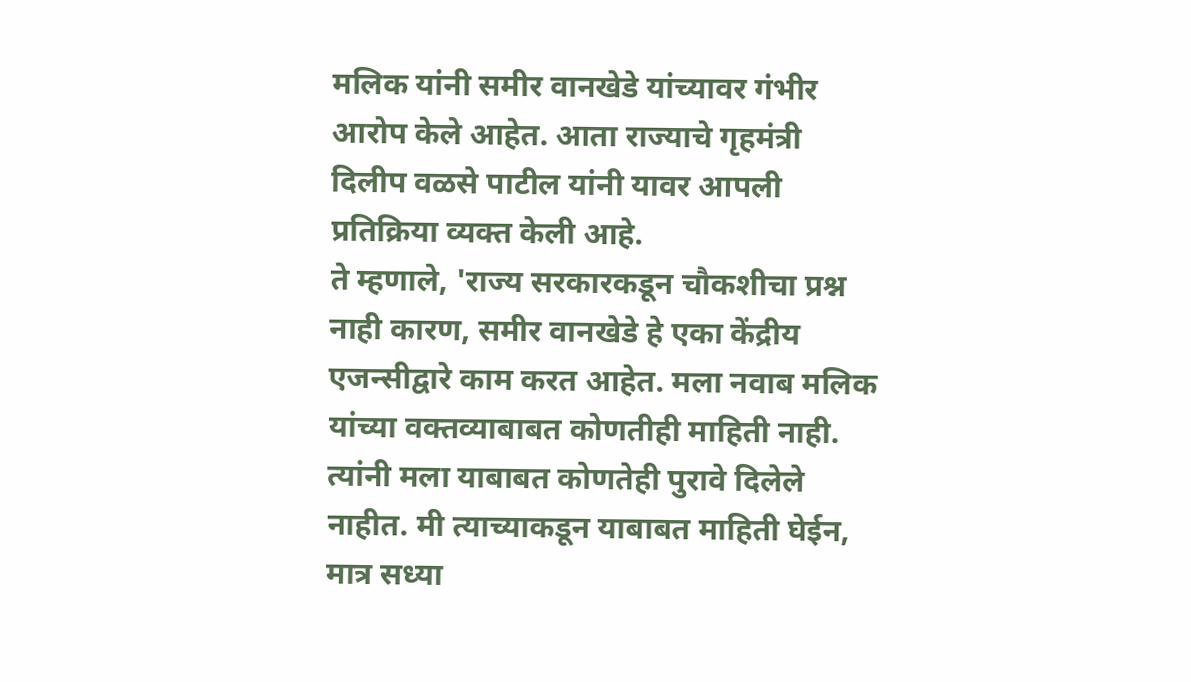मलिक यांनी समीर वानखेडे यांच्यावर गंभीर आरोप केले आहेत. आता राज्याचे गृहमंत्री दिलीप वळसे पाटील यांनी यावर आपली प्रतिक्रिया व्यक्त केली आहे.
ते म्हणाले, 'राज्य सरकारकडून चौकशीचा प्रश्न नाही कारण, समीर वानखेडे हे एका केंद्रीय एजन्सीद्वारे काम करत आहेत. मला नवाब मलिक यांच्या वक्तव्याबाबत कोणतीही माहिती नाही. त्यांनी मला याबाबत कोणतेही पुरावे दिलेले नाहीत. मी त्याच्याकडून याबाबत माहिती घेईन, मात्र सध्या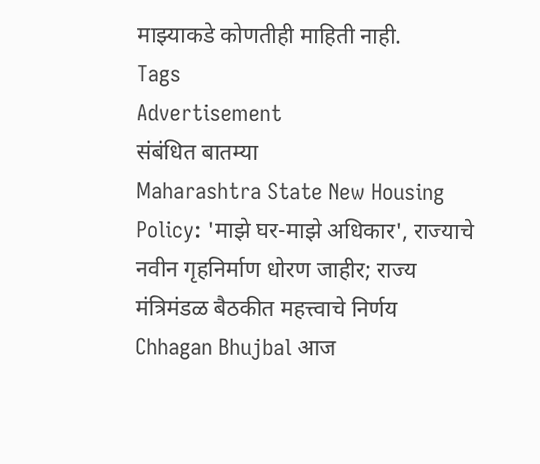माझ्याकडे कोणतीही माहिती नाही.
Tags
Advertisement
संबंधित बातम्या
Maharashtra State New Housing Policy: 'माझे घर-माझे अधिकार', राज्याचे नवीन गृहनिर्माण धोरण जाहीर; राज्य मंत्रिमंडळ बैठकीत महत्त्वाचे निर्णय
Chhagan Bhujbal आज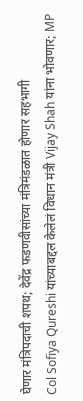घेणार मंत्रिपदाची शपथ; देवेंद्र फडणवीसांच्या मंत्रिमंडळात होणार सहभागी
Col Sofiya Qureshi यांच्याबद्दल केलेलं विधान मंत्री Vijay Shah यांना भोवणार; MP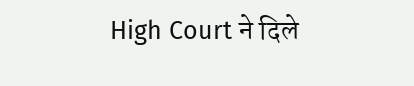High Court ने दिले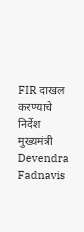FIR दाखल करण्याचे निर्देश
मुख्यमंत्री Devendra Fadnavis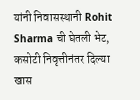यांनी निवासस्थानी Rohit Sharma ची घेतली भेट, कसोटी निवृत्तीनंतर दिल्या खास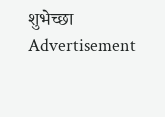शुभेच्छा
Advertisement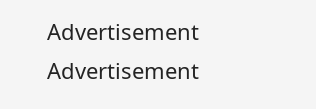Advertisement
Advertisement